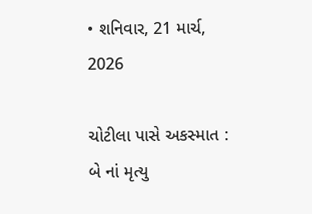• શનિવાર, 21 માર્ચ, 2026

ચોટીલા પાસે અકસ્માત : બે નાં મૃત્યુ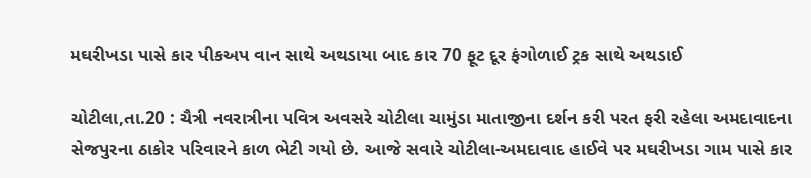મઘરીખડા પાસે કાર પીકઅપ વાન સાથે અથડાયા બાદ કાર 70 ફૂટ દૂર ફંગોળાઈ ટ્રક સાથે અથડાઈ

ચોટીલા,તા.20 : ચૈત્રી નવરાત્રીના પવિત્ર અવસરે ચોટીલા ચામુંડા માતાજીના દર્શન કરી પરત ફરી રહેલા અમદાવાદના સેજપુરના ઠાકોર પરિવારને કાળ ભેટી ગયો છે. આજે સવારે ચોટીલા-અમદાવાદ હાઈવે પર મઘરીખડા ગામ પાસે કાર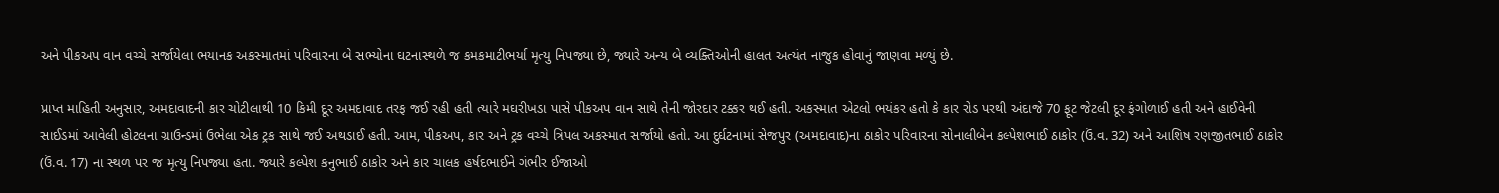અને પીકઅપ વાન વચ્ચે સર્જાયેલા ભયાનક અકસ્માતમાં પરિવારના બે સભ્યોના ઘટનાસ્થળે જ કમકમાટીભર્યા મૃત્યુ નિપજ્યા છે, જ્યારે અન્ય બે વ્યક્તિઓની હાલત અત્યંત નાજુક હોવાનું જાણવા મળ્યું છે.

પ્રાપ્ત માહિતી અનુસાર, અમદાવાદની કાર ચોટીલાથી 10 કિમી દૂર અમદાવાદ તરફ જઈ રહી હતી ત્યારે મઘરીખડા પાસે પીકઅપ વાન સાથે તેની જોરદાર ટક્કર થઈ હતી. અકસ્માત એટલો ભયંકર હતો કે કાર રોડ પરથી અંદાજે 70 ફૂટ જેટલી દૂર ફંગોળાઈ હતી અને હાઈવેની સાઈડમાં આવેલી હોટલના ગ્રાઉન્ડમાં ઉભેલા એક ટ્રક સાથે જઈ અથડાઈ હતી. આમ, પીકઅપ, કાર અને ટ્રક વચ્ચે ત્રિપલ અકસ્માત સર્જાયો હતો. આ દુર્ઘટનામાં સેજપુર (અમદાવાદ)ના ઠાકોર પરિવારના સોનાલીબેન કલ્પેશભાઈ ઠાકોર (ઉં.વ. 32) અને આશિષ રણજીતભાઈ ઠાકોર (ઉં.વ. 17) ના સ્થળ પર જ મૃત્યુ નિપજ્યા હતા. જ્યારે કલ્પેશ કનુભાઈ ઠાકોર અને કાર ચાલક હર્ષદભાઈને ગંભીર ઈજાઓ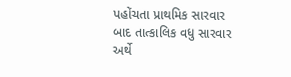પહોંચતા પ્રાથમિક સારવાર બાદ તાત્કાલિક વધુ સારવાર અર્થે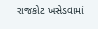રાજકોટ ખસેડવામાં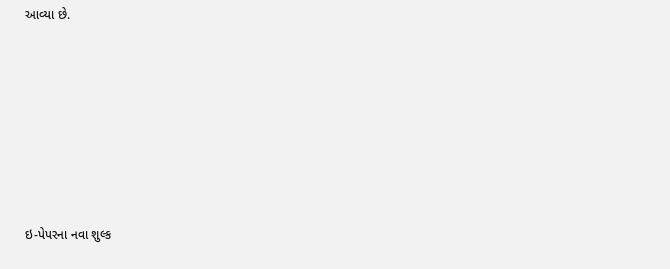આવ્યા છે.







ઇ-પેપરના નવા શુલ્ક